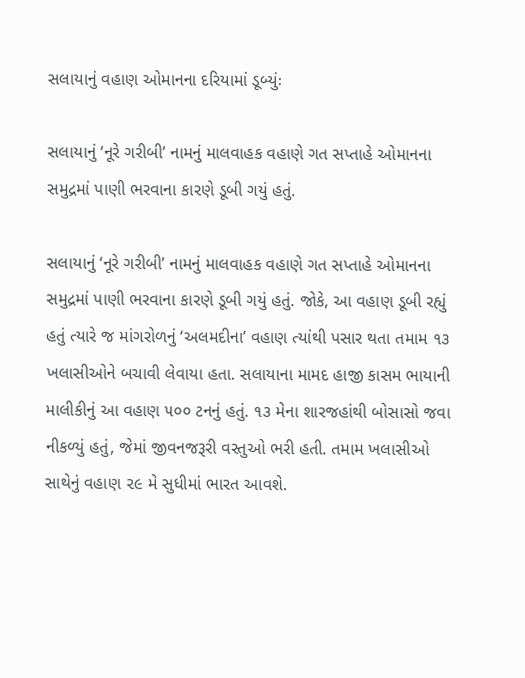સલાયાનું વહાણ ઓમાનના દરિયામાં ડૂબ્યુંઃ

સલાયાનું ‘નૂરે ગરીબી’ નામનું માલવાહક વહાણે ગત સપ્તાહે ઓમાનના સમુદ્રમાં પાણી ભરવાના કારણે ડૂબી ગયું હતું.

સલાયાનું ‘નૂરે ગરીબી’ નામનું માલવાહક વહાણે ગત સપ્તાહે ઓમાનના સમુદ્રમાં પાણી ભરવાના કારણે ડૂબી ગયું હતું. જોકે, આ વહાણ ડૂબી રહ્યું હતું ત્યારે જ માંગરોળનું ‘અલમદીના’ વહાણ ત્યાંથી પસાર થતા તમામ ૧૩ ખલાસીઓને બચાવી લેવાયા હતા. સલાયાના મામદ હાજી કાસમ ભાયાની માલીકીનું આ વહાણ ૫૦૦ ટનનું હતું. ૧૩ મેના શારજહાંથી બોસાસો જવા નીકળ્યું હતું, જેમાં જીવનજરૂરી વસ્તુઓ ભરી હતી. તમામ ખલાસીઓ સાથેનું વહાણ ૨૯ મે સુધીમાં ભારત આવશે.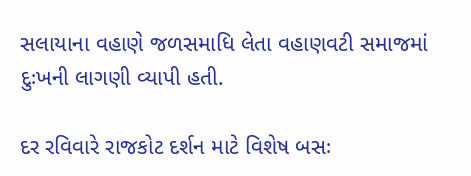સલાયાના વહાણે જળસમાધિ લેતા વહાણવટી સમાજમાં દુઃખની લાગણી વ્યાપી હતી.

દર રવિવારે રાજકોટ દર્શન માટે વિશેષ બસઃ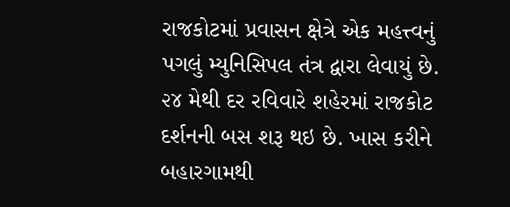રાજકોટમાં પ્રવાસન ક્ષેત્રે એક મહત્ત્વનું પગલું મ્યુનિસિપલ તંત્ર દ્વારા લેવાયું છે. ૨૪ મેથી દર રવિવારે શહેરમાં રાજકોટ દર્શનની બસ શરૂ થઇ છે. ખાસ કરીને બહારગામથી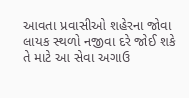આવતા પ્રવાસીઓ શહેરના જોવા લાયક સ્થળો નજીવા દરે જોઈ શકે તે માટે આ સેવા અગાઉ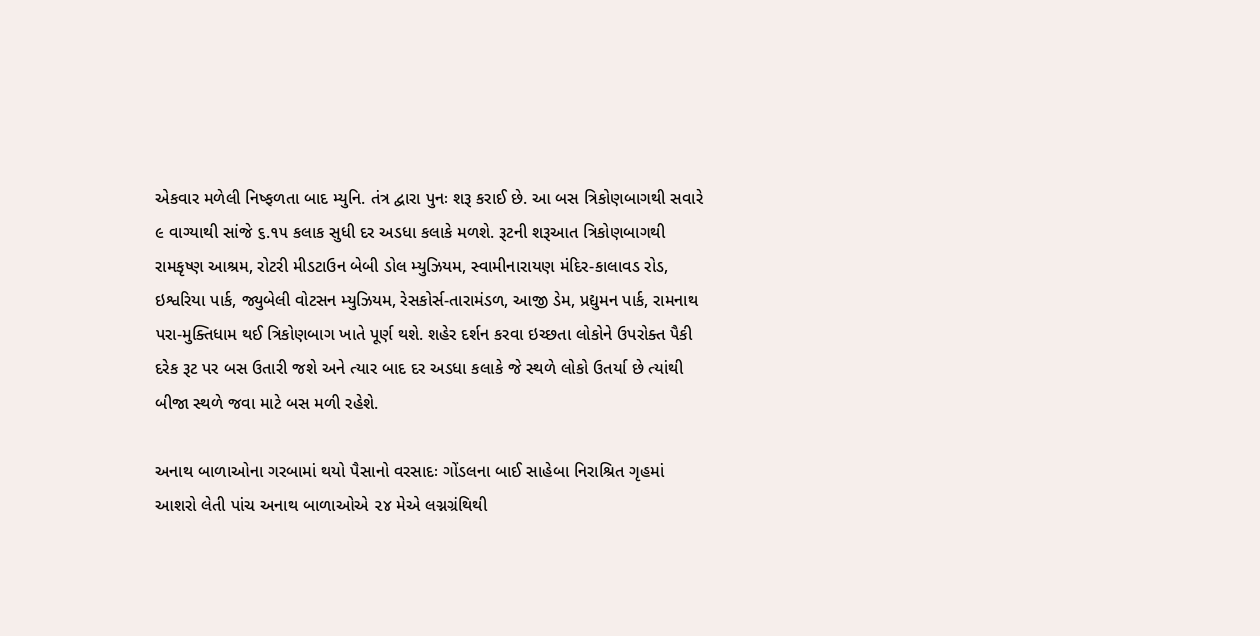એકવાર મળેલી નિષ્ફળતા બાદ મ્યુનિ. તંત્ર દ્વારા પુનઃ શરૂ કરાઈ છે. આ બસ ત્રિકોણબાગથી સવારે ૯ વાગ્યાથી સાંજે ૬.૧૫ કલાક સુધી દર અડધા કલાકે મળશે. રૂટની શરૂઆત ત્રિકોણબાગથી રામકૃષ્ણ આશ્રમ, રોટરી મીડટાઉન બેબી ડોલ મ્યુઝિયમ, સ્વામીનારાયણ મંદિર-કાલાવડ રોડ, ઇશ્વરિયા પાર્ક, જ્યુબેલી વોટસન મ્યુઝિયમ, રેસકોર્સ-તારામંડળ, આજી ડેમ, પ્રદ્યુમન પાર્ક, રામનાથ પરા-મુક્તિધામ થઈ ત્રિકોણબાગ ખાતે પૂર્ણ થશે. શહેર દર્શન કરવા ઇચ્છતા લોકોને ઉપરોક્ત પૈકી દરેક રૂટ પર બસ ઉતારી જશે અને ત્યાર બાદ દર અડધા કલાકે જે સ્થળે લોકો ઉતર્યા છે ત્યાંથી બીજા સ્થળે જવા માટે બસ મળી રહેશે.

અનાથ બાળાઓના ગરબામાં થયો પૈસાનો વરસાદઃ ગોંડલના બાઈ સાહેબા નિરાશ્રિત ગૃહમાં આશરો લેતી પાંચ અનાથ બાળાઓએ ૨૪ મેએ લગ્નગ્રંથિથી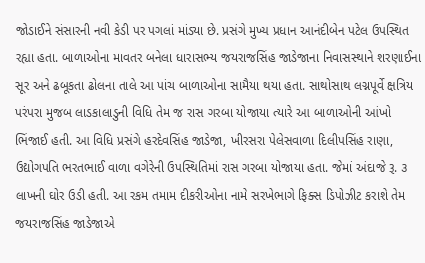જોડાઈને સંસારની નવી કેડી પર પગલાં માંડ્યા છે. પ્રસંગે મુખ્ય પ્રધાન આનંદીબેન પટેલ ઉપસ્થિત રહ્યા હતા. બાળાઓના માવતર બનેલા ધારાસભ્ય જયરાજસિંહ જાડેજાના નિવાસસ્થાને શરણાઈના સૂર અને ઢબૂકતા ઢોલના તાલે આ પાંચ બાળાઓના સામૈયા થયા હતા. સાથોસાથ લગ્નપૂર્વે ક્ષત્રિય પરંપરા મુજબ લાડકાલાડુની વિધિ તેમ જ રાસ ગરબા યોજાયા ત્યારે આ બાળાઓની આંખો ભિંજાઈ હતી. આ વિધિ પ્રસંગે હરદેવસિંહ જાડેજા, ખીરસરા પેલેસવાળા દિલીપસિંહ રાણા, ઉદ્યોગપતિ ભરતભાઈ વાળા વગેરેની ઉપસ્થિતિમાં રાસ ગરબા યોજાયા હતા. જેમાં અંદાજે રૂ. ૩ લાખની ઘોર ઉડી હતી. આ રકમ તમામ દીકરીઓના નામે સરખેભાગે ફિક્સ ડિપોઝીટ કરાશે તેમ જયરાજસિંહ જાડેજાએ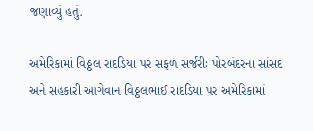જણાવ્યું હતું.

અમેરિકામાં વિઠ્ઠલ રાદડિયા પર સફળ સર્જરીઃ પોરબંદરના સાંસદ અને સહકારી આગેવાન વિઠ્ઠલભાઈ રાદડિયા પર અમેરિકામાં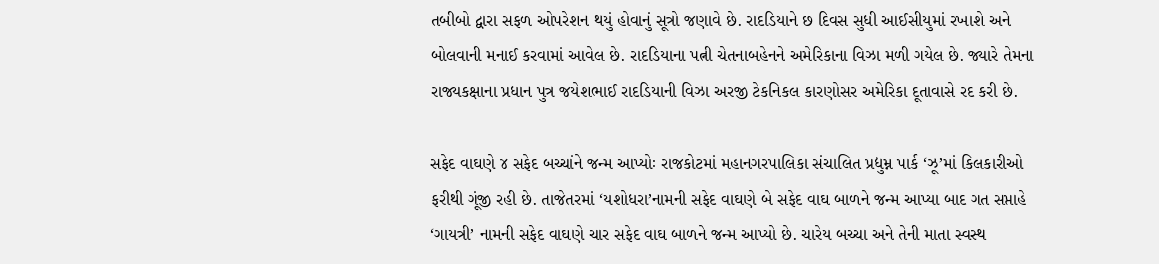તબીબો દ્વારા સફળ ઓપરેશન થયું હોવાનું સૂત્રો જણાવે છે. રાદડિયાને છ દિવસ સુધી આઈસીયુમાં રખાશે અને બોલવાની મનાઈ કરવામાં આવેલ છે. રાદડિયાના પત્ની ચેતનાબહેનને અમેરિકાના વિઝા મળી ગયેલ છે. જ્યારે તેમના રાજ્યકક્ષાના પ્રધાન પુત્ર જયેશભાઈ રાદડિયાની વિઝા અરજી ટેકનિકલ કારણોસર અમેરિકા દૂતાવાસે રદ કરી છે.

સફેદ વાઘણે ૪ સફેદ બચ્ચાંને જન્મ આપ્યોઃ રાજકોટમાં મહાનગરપાલિકા સંચાલિત પ્રદ્યુમ્ન પાર્ક ‘ઝૂ’માં કિલકારીઓ ફરીથી ગૂંજી રહી છે. તાજેતરમાં ‘યશોધરા’નામની સફેદ વાઘણે બે સફેદ વાઘ બાળને જન્મ આપ્યા બાદ ગત સપ્તાહે ‘ગાયત્રી’ નામની સફેદ વાઘણે ચાર સફેદ વાઘ બાળને જન્મ આપ્યો છે. ચારેય બચ્ચા અને તેની માતા સ્વસ્થ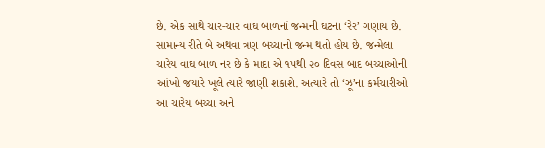છે. એક સાથે ચાર-ચાર વાઘ બાળનાં જન્મની ઘટના ‘રેર’ ગણાય છે. સામાન્ય રીતે બે અથવા ત્રણ બચ્ચાનો જન્મ થતો હોય છે. જન્મેલા ચારેય વાઘ બાળ નર છે કે માદા એ ૧૫થી ૨૦ દિવસ બાદ બચ્ચાઓની આંખો જયારે ખૂલે ત્યારે જાણી શકાશે. અત્યારે તો ‘ઝૂ’ના કર્મચારીઓ આ ચારેય બચ્ચા અને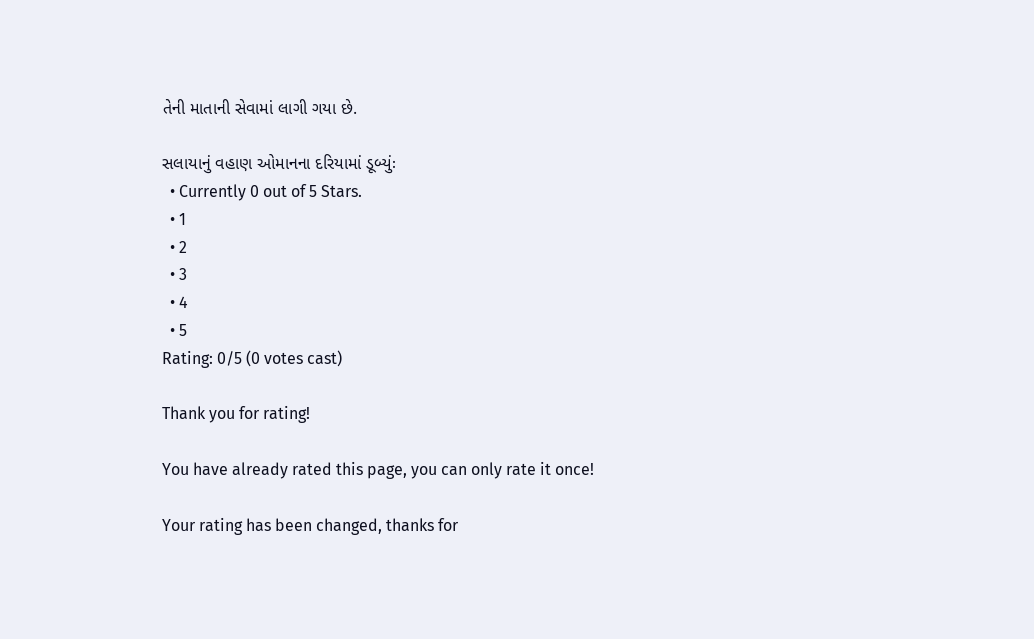તેની માતાની સેવામાં લાગી ગયા છે.

સલાયાનું વહાણ ઓમાનના દરિયામાં ડૂબ્યુંઃ
  • Currently 0 out of 5 Stars.
  • 1
  • 2
  • 3
  • 4
  • 5
Rating: 0/5 (0 votes cast)

Thank you for rating!

You have already rated this page, you can only rate it once!

Your rating has been changed, thanks for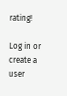rating!

Log in or create a user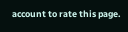account to rate this page.